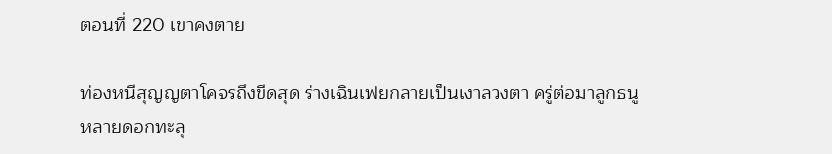ตอนที่ 220 เขาคงตาย

ท่องหนีสุญญตาโคจรถึงขีดสุด ร่างเฉินเฟยกลายเป็นเงาลวงตา ครู่ต่อมาลูกธนูหลายดอกทะลุ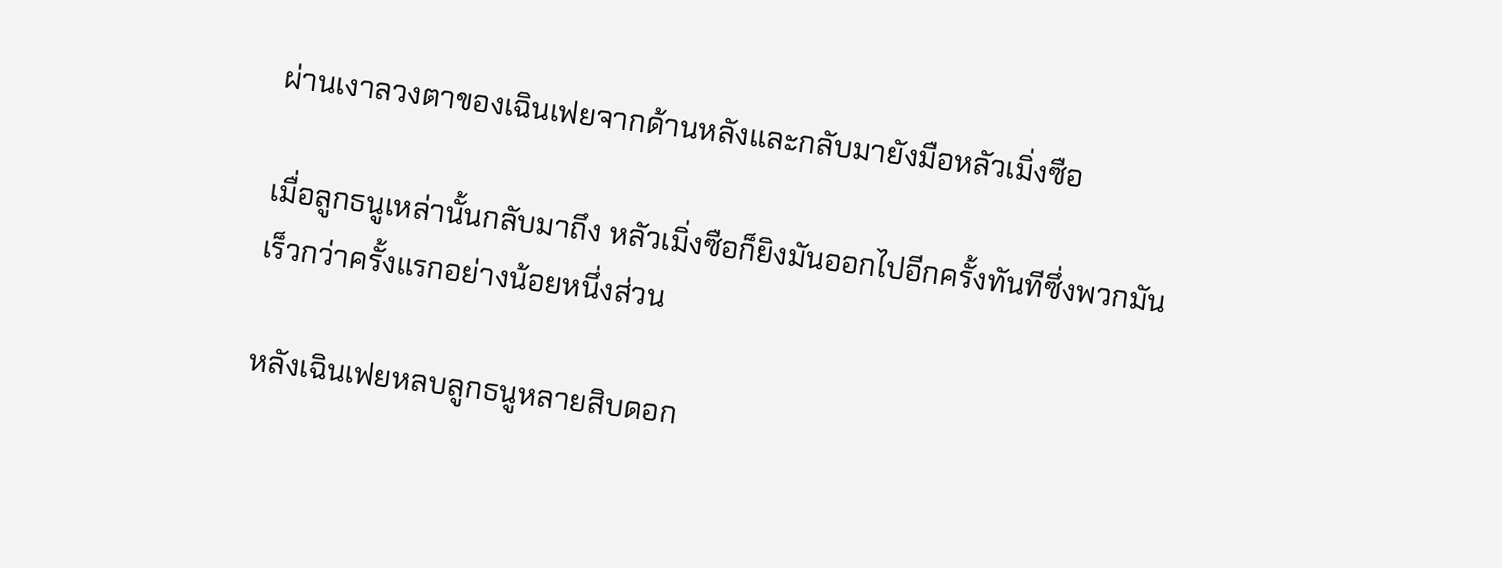ผ่านเงาลวงตาของเฉินเฟยจากด้านหลังและกลับมายังมือหลัวเมิ่งซือ

เมื่อลูกธนูเหล่านั้นกลับมาถึง หลัวเมิ่งซือก็ยิงมันออกไปอีกครั้งทันทีซึ่งพวกมันเร็วกว่าครั้งแรกอย่างน้อยหนึ่งส่วน

หลังเฉินเฟยหลบลูกธนูหลายสิบดอก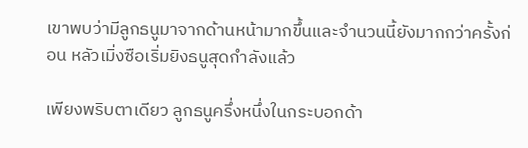เขาพบว่ามีลูกธนูมาจากด้านหน้ามากขึ้นและจำนวนนี้ยังมากกว่าครั้งก่อน หลัวเมิ่งซือเริ่มยิงธนูสุดกำลังแล้ว

เพียงพริบตาเดียว ลูกธนูครึ่งหนึ่งในกระบอกด้า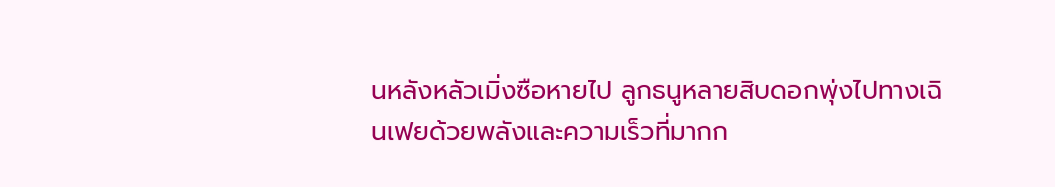นหลังหลัวเมิ่งซือหายไป ลูกธนูหลายสิบดอกพุ่งไปทางเฉินเฟยด้วยพลังและความเร็วที่มากก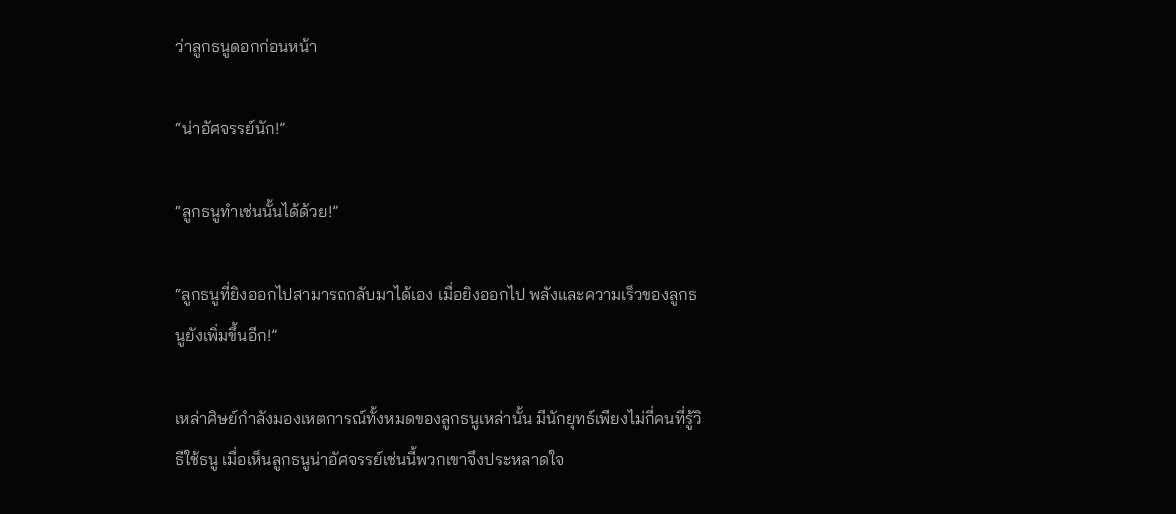ว่าลูกธนูดอกก่อนหน้า

“น่าอัศจรรย์นัก!”

“ลูกธนูทำเช่นนั้นได้ด้วย!”

“ลูกธนูที่ยิงออกไปสามารถกลับมาได้เอง เมื่อยิงออกไป พลังและความเร็วของลูกธนูยังเพิ่มขึ้นอีก!”

เหล่าศิษย์กำลังมองเหตการณ์ทั้งหมดของลูกธนูเหล่านั้น มีนักยุทธ์เพียงไม่กี่คนที่รู้วิธีใช้ธนู เมื่อเห็นลูกธนูน่าอัศจรรย์เช่นนี้พวกเขาจึงประหลาดใจ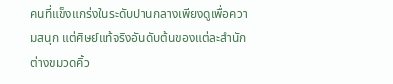คนที่แข็งแกร่งในระดับปานกลางเพียงดูเพื่อความสนุก แต่ศิษย์แท้จริงอันดับต้นของแต่ละสำนักต่างขมวดคิ้ว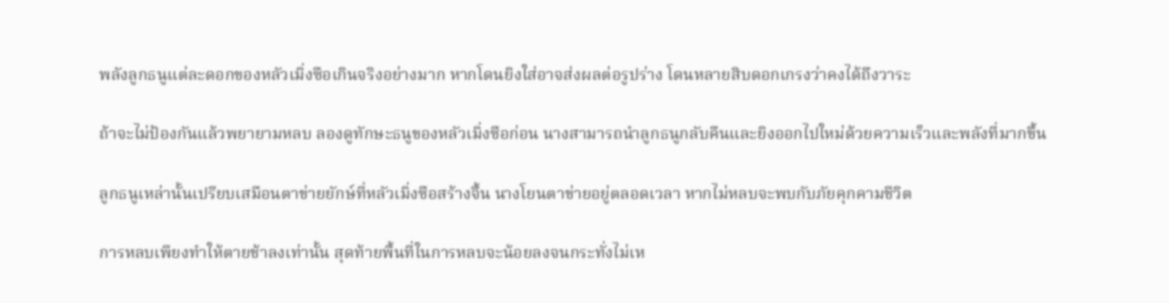พลังลูกธนูแต่ละดอกของหลัวเมิ่งซือเกินจริงอย่างมาก หากโดนยิงใส่อาจส่งผลต่อรูปร่าง โดนหลายสิบดอกเกรงว่าคงได้ถึงวาระ

ถ้าจะไม่ป้องกันแล้วพยายามหลบ ลองดูทักษะธนูของหลัวเมิ่งซือก่อน นางสามารถนำลูกธนูกลับคืนและยิงออกไปใหม่ด้วยความเร็วและพลังที่มากขึ้น

ลูกธนูเหล่านั้นเปรียบเสมือนตาข่ายยักษ์ที่หลัวเมิ่งซือสร้างจึ้น นางโยนตาข่ายอยู่ตลอดเวลา หากไม่หลบจะพบกับภัยคุกคามชีวิต

การหลบเพียงทำให้ตายช้าลงเท่านั้น สุดท้ายพื้นที่ในการหลบจะน้อยลงจนกระทั่งไม่เห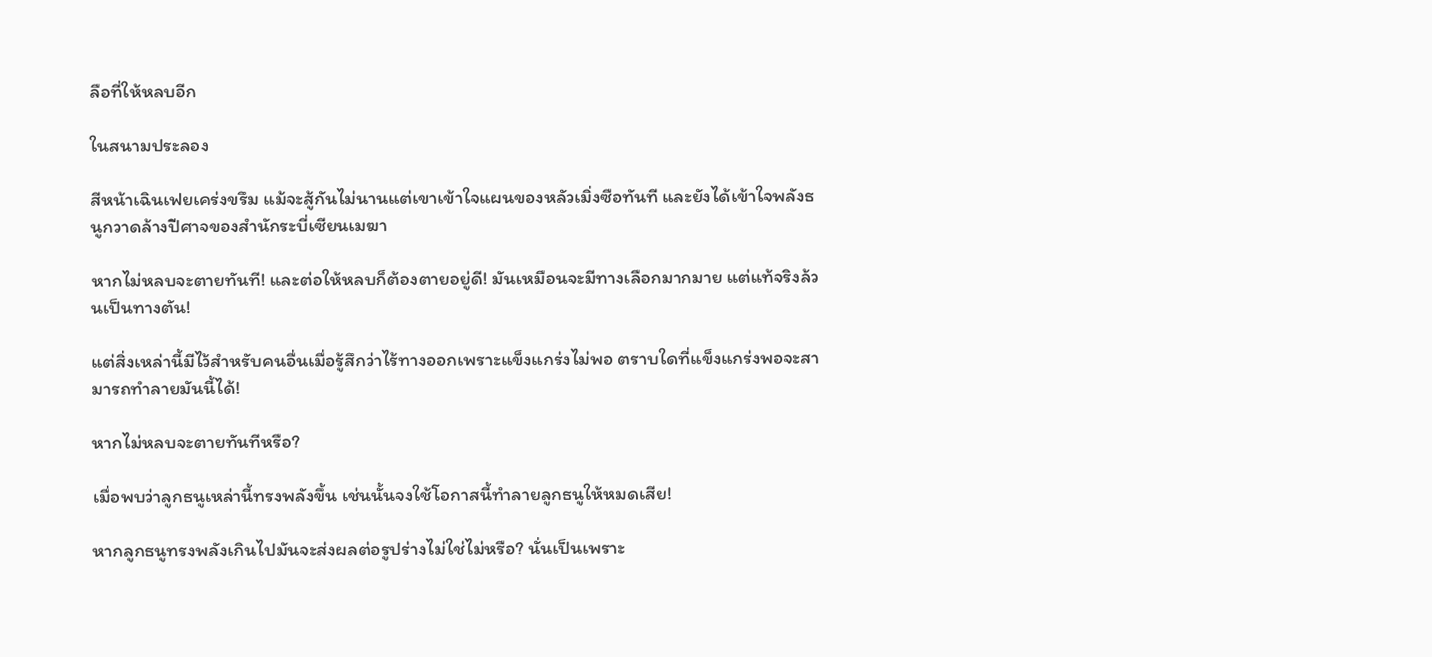ลือที่ให้หลบอีก

ในสนามประลอง

สีหน้าเฉินเฟยเคร่งขรึม แม้จะสู้กันไม่นานแต่เขาเข้าใจแผนของหลัวเมิ่งซือทันที และยังได้เข้าใจพลังธนูกวาดล้างปีศาจของสำนักระบี่เซียนเมฆา

หากไม่หลบจะตายทันที! และต่อให้หลบก็ต้องตายอยู่ดี! มันเหมือนจะมีทางเลือกมากมาย แต่แท้จริงล้วนเป็นทางตัน!

แต่สิ่งเหล่านี้มีไว้สำหรับคนอื่นเมื่อรู้สึกว่าไร้ทางออกเพราะแข็งแกร่งไม่พอ ตราบใดที่แข็งแกร่งพอจะสามารถทำลายมันนี้ได้!

หากไม่หลบจะตายทันทีหรือ?

เมื่อพบว่าลูกธนูเหล่านี้ทรงพลังขึ้น เช่นนั้นจงใช้โอกาสนี้ทำลายลูกธนูให้หมดเสีย!

หากลูกธนูทรงพลังเกินไปมันจะส่งผลต่อรูปร่างไม่ใช่ไม่หรือ? นั่นเป็นเพราะ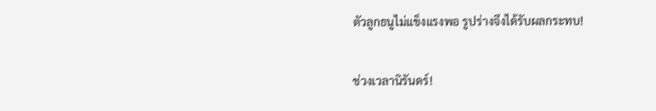ตัวลูกธนูไม่แข็งแรงพอ รูปร่างจึงได้รับผลกระทบ!

ช่วงเวลานิรันดร์!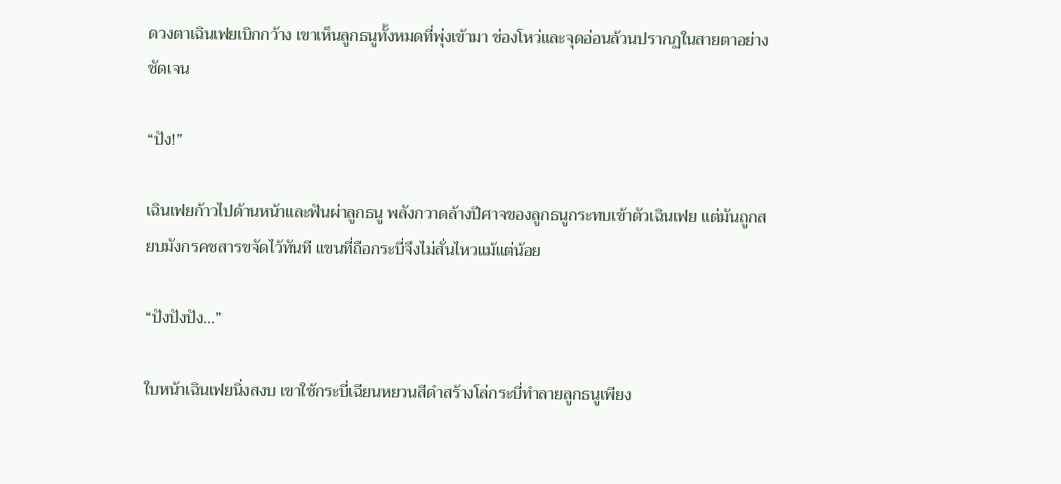ดวงตาเฉินเฟยเบิกกว้าง เขาเห็นลูกธนูทั้งหมดที่พุ่งเข้ามา ช่องโหว่และจุดอ่อนล้วนปรากฏในสายตาอย่างชัดเจน

“ปัง!”

เฉินเฟยก้าวไปด้านหน้าและฟันผ่าลูกธนู พลังกวาดล้างปีศาจของลูกธนูกระทบเข้าตัวเฉินเฟย แต่มันถูกสยบมังกรคชสารขจัดไว้ทันที แขนที่ถือกระบี่จึงไม่สั่นไหวแม้แต่น้อย

“ปังปังปัง…”

ใบหน้าเฉินเฟยนิ่งสงบ เขาใช้กระบี่เฉียนหยวนสีดำสร้างโล่กระบี่ทำลายลูกธนูเพียง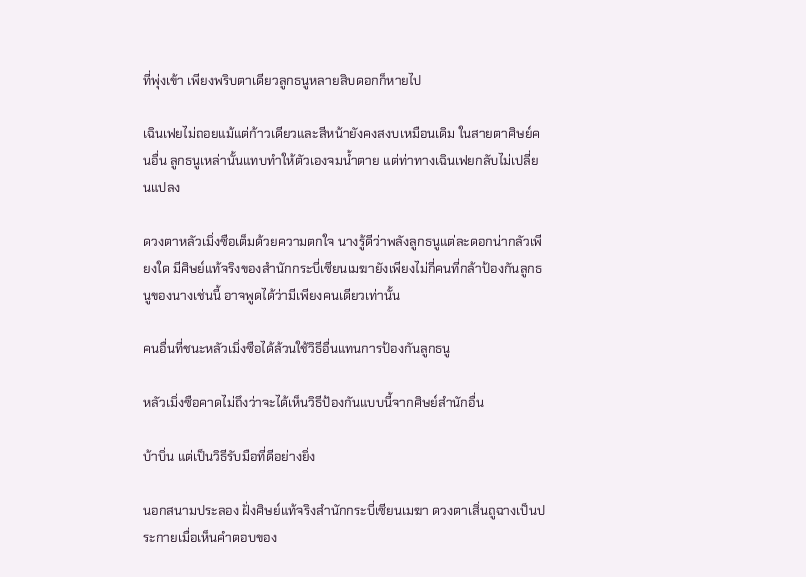ที่พุ่งเข้า เพียงพริบตาเดียวลูกธนูหลายสิบดอกก็หายไป

เฉินเฟยไม่ถอยแม้แต่ก้าวเดียวและสีหน้ายังคงสงบเหมือนเดิม ในสายตาศิษย์คนอื่น ลูกธนูเหล่านั้นแทบทำให้ตัวเองจมน้ำตาย แต่ท่าทางเฉินเฟยกลับไม่เปลี่ยนแปลง

ดวงตาหลัวเมิ่งซือเต็มด้วยความตกใจ นางรู้ดีว่าพลังลูกธนูแต่ละดอกน่ากลัวเพียงใด มีศิษย์แท้จริงของสำนักกระบี่เซียนเมฆายังเพียงไม่กี่คนที่กล้าป้องกันลูกธนูของนางเช่นนี้ อาจพูดได้ว่ามีเพียงคนเดียวเท่านั้น

คนอื่นที่ชนะหลัวเมิ่งซือได้ล้วนใช้วิธีอื่นแทนการป้องกันลูกธนู

หลัวเมิ่งซือคาดไม่ถึงว่าจะได้เห็นวิธีป้องกันแบบนี้จากศิษย์สำนักอื่น

บ้าบิ่น แต่เป็นวิธีรับมือที่ดีอย่างยิ่ง

นอกสนามประลอง ฝั่งศิษย์แท้จริงสำนักกระบี่เซียนเมฆา ดวงตาเสิ่นถูฉางเป็นประกายเมื่อเห็นคำตอบของ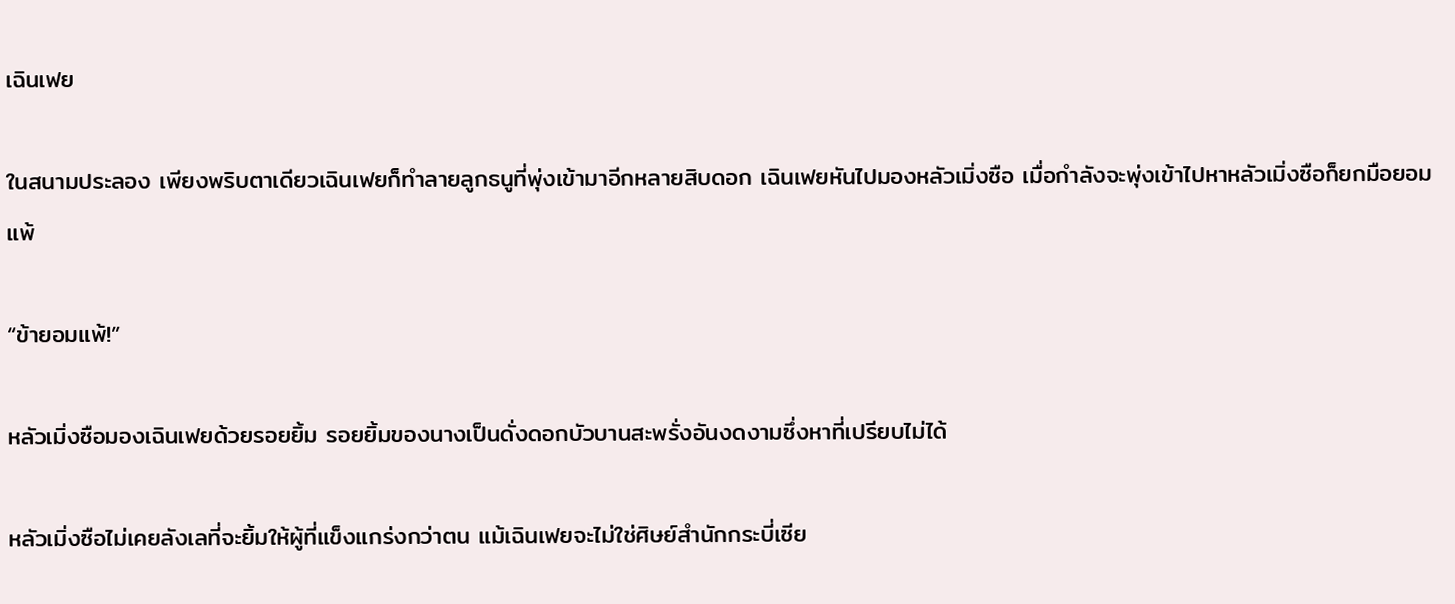เฉินเฟย

ในสนามประลอง เพียงพริบตาเดียวเฉินเฟยก็ทำลายลูกธนูที่พุ่งเข้ามาอีกหลายสิบดอก เฉินเฟยหันไปมองหลัวเมิ่งซือ เมื่อกำลังจะพุ่งเข้าไปหาหลัวเมิ่งซือก็ยกมือยอมแพ้

“ข้ายอมแพ้!”

หลัวเมิ่งซือมองเฉินเฟยด้วยรอยยิ้ม รอยยิ้มของนางเป็นดั่งดอกบัวบานสะพรั่งอันงดงามซึ่งหาที่เปรียบไม่ได้

หลัวเมิ่งซือไม่เคยลังเลที่จะยิ้มให้ผู้ที่แข็งแกร่งกว่าตน แม้เฉินเฟยจะไม่ใช่ศิษย์สำนักกระบี่เซีย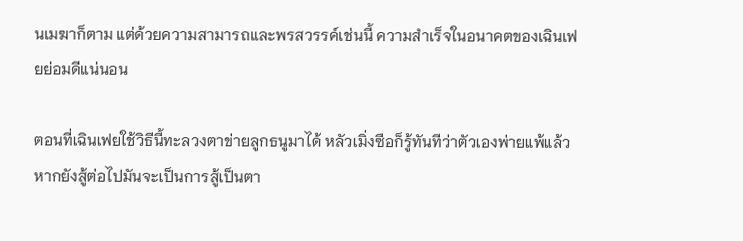นเมฆาก็ตาม แต่ด้วยความสามารถและพรสวรรค์เช่นนี้ ความสำเร็จในอนาคตของเฉินเฟยย่อมดีแน่นอน

ตอนที่เฉินเฟยใช้วิธีนี้ทะลวงตาข่ายลูกธนูมาได้ หลัวเมิ่งซือก็รู้ทันทีว่าตัวเองพ่ายแพ้แล้ว หากยังสู้ต่อไปมันจะเป็นการสู้เป็นตา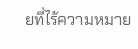ยที่ไร้ความหมาย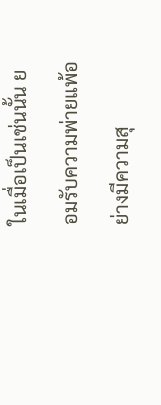ในเมื่อเป็นเช่นนั้น ยอมรับความพ่ายแพ้อย่างมีความสุ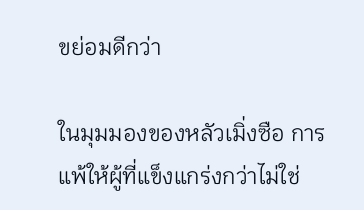ขย่อมดีกว่า

ในมุมมองของหลัวเมิ่งซือ การแพ้ให้ผู้ที่แข็งแกร่งกว่าไม่ใช่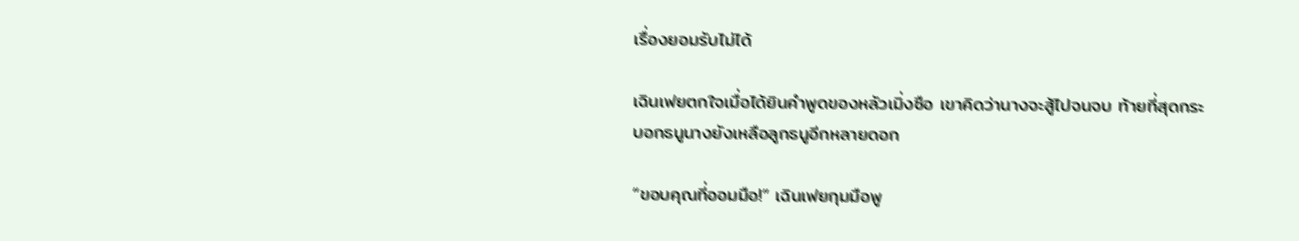เรื่องยอมรับไม่ได้

เฉินเฟยตกใจเมื่อได้ยินคำพูดของหลัวเมิ่งซือ เขาคิดว่านางจะสู้ไปจนจบ ท้ายที่สุดกระบอกธนูนางยังเหลือลูกธนูอีกหลายดอก

“ขอบคุณที่ออมมือ!” เฉินเฟยกุมมือพู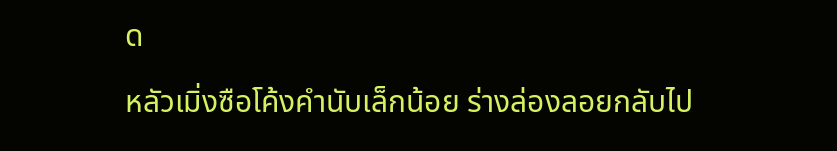ด

หลัวเมิ่งซือโค้งคำนับเล็กน้อย ร่างล่องลอยกลับไป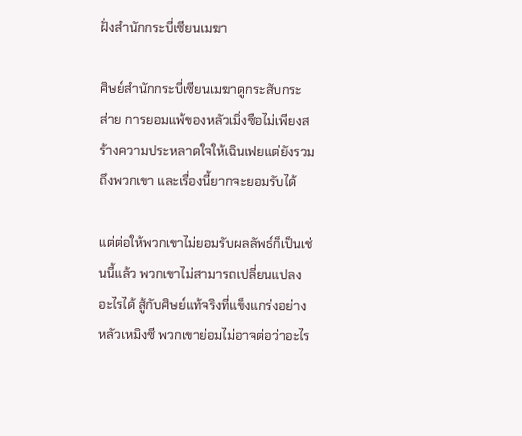ฝั่งสำนักกระบี่เซียนเมฆา

ศิษย์สำนักกระบี่เซียนเมฆาดูกระสับกระส่าย การยอมแพ้ของหลัวเมิ่งซือไม่เพียงสร้างความประหลาดใจให้เฉินเฟยแต่ยังรวมถึงพวกเขา และเรื่องนี้ยากจะยอมรับได้

แต่ต่อให้พวกเขาไม่ยอมรับผลลัพธ์ก็เป็นเช่นนี้แล้ว พวกเขาไม่สามารถเปลี่ยนแปลงอะไรได้ สู้กับศิษย์แท้จริงที่แข็งแกร่งอย่างหลัวเหมิงซี พวกเขาย่อมไม่อาจต่อว่าอะไร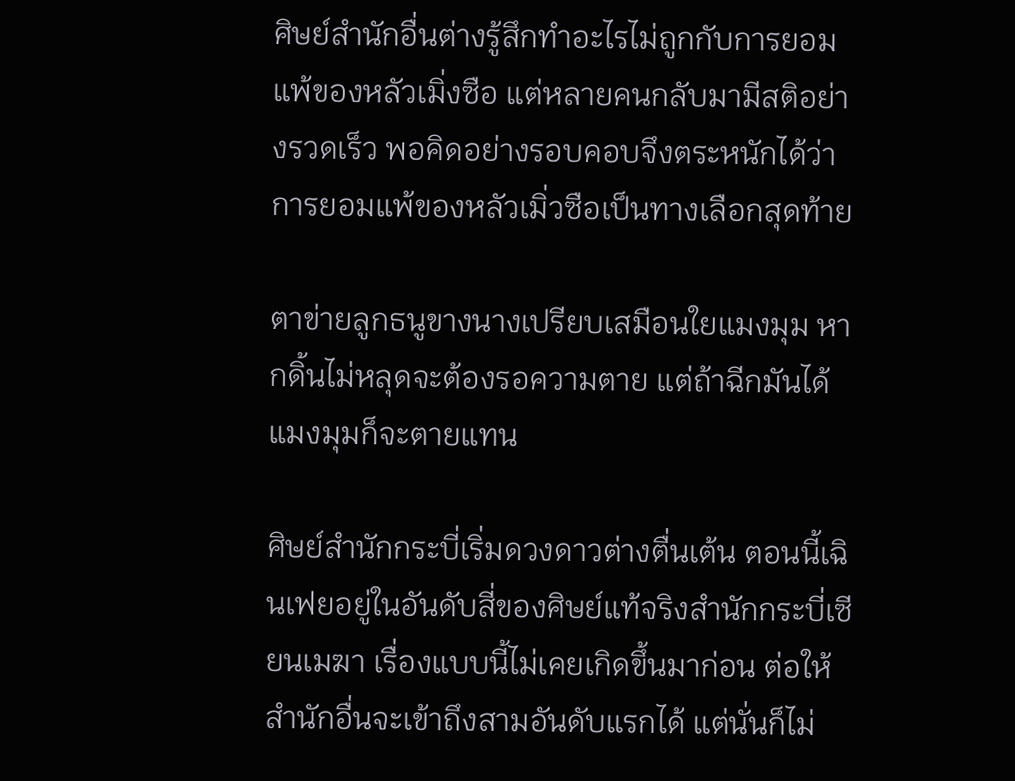ศิษย์สำนักอื่นต่างรู้สึกทำอะไรไม่ถูกกับการยอมแพ้ของหลัวเมิ่งซือ แต่หลายคนกลับมามีสติอย่างรวดเร็ว พอคิดอย่างรอบคอบจึงตระหนักได้ว่าการยอมแพ้ของหลัวเมิ่วซือเป็นทางเลือกสุดท้าย

ตาข่ายลูกธนูขางนางเปรียบเสมือนใยแมงมุม หากดิ้นไม่หลุดจะต้องรอความตาย แต่ถ้าฉีกมันได้แมงมุมก็จะตายแทน

ศิษย์สำนักกระบี่เริ่มดวงดาวต่างตื่นเต้น ตอนนี้เฉินเฟยอยู่ในอันดับสี่ของศิษย์แท้จริงสำนักกระบี่เซียนเมฆา เรื่องแบบนี้ไม่เคยเกิดขึ้นมาก่อน ต่อให้สำนักอื่นจะเข้าถึงสามอันดับแรกได้ แต่นั่นก็ไม่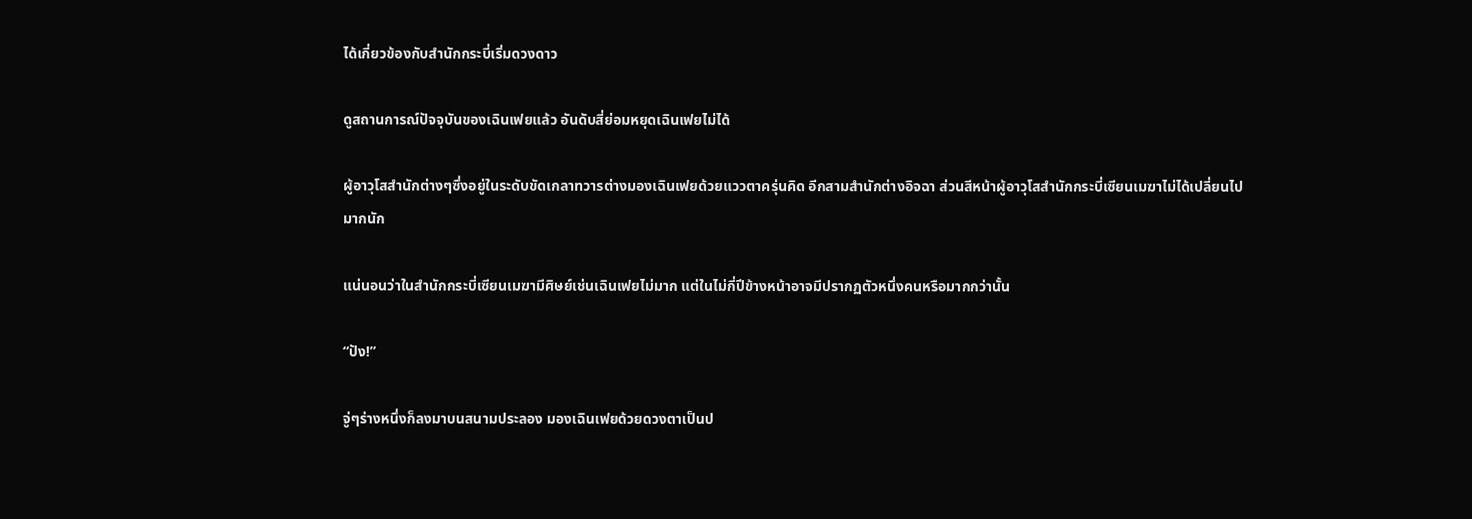ได้เกี่ยวข้องกับสำนักกระบี่เริ่มดวงดาว

ดูสถานการณ์ปัจจุบันของเฉินเฟยแล้ว อันดับสี่ย่อมหยุดเฉินเฟยไม่ได้

ผู้อาวุโสสำนักต่างๆซึ่งอยู่ในระดับขัดเกลาทวารต่างมองเฉินเฟยด้วยแววตาครุ่นคิด อีกสามสำนักต่างอิจฉา ส่วนสีหน้าผู้อาวุโสสำนักกระบี่เซียนเมฆาไม่ได้เปลี่ยนไปมากนัก

แน่นอนว่าในสำนักกระบี่เซียนเมฆามีศิษย์เช่นเฉินเฟยไม่มาก แต่ในไม่กี่ปีข้างหน้าอาจมีปรากฏตัวหนึ่งคนหรือมากกว่านั้น

“ปัง!”

จู่ๆร่างหนึ่งก็ลงมาบนสนามประลอง มองเฉินเฟยด้วยดวงตาเป็นป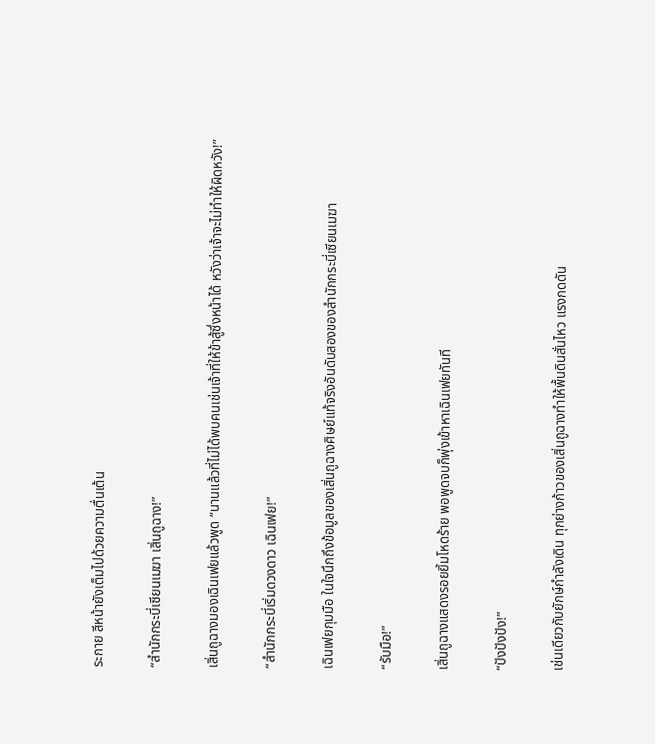ระกาย สีหน้ายังเต็มไปด้วยความตื่นเต้น

“สำนักกระบี่เซียนเมฆา เสิ่นถูฉาง!”

เสิ่นถูฉางมองเฉินเฟยแล้วพูด “นานแล้วที่ไม่ได้พบคนเช่นเจ้าที่ให้ข้าสู้ซึ่งหน้าได้ หวังว่าเจ้าจะไม่ทำให้ผิดหวัง!”

“สำนักกระบี่เริ่มดวงดาว เฉินเฟย!”

เฉินเฟยกุมมือ ในใจนึกถึงข้อมูลของเสิ่นถูฉางศิษย์แท้จริงอันดับสองของสำนักกระบี่เซียนเมฆา

“รับมือ!”

เสิ่นถูฉางแสดงรอยยิ้มโหดร้าย พอพูดจบก็พุ่งเข้าหาเฉินเฟยทันที

“ปังปังปัง!”

เช่นเดียวกับยักษ์กำลังเดิน ทุกย่างก้าวของเสิ่นถูฉางทำให้พื้นดินสั่นไหว แรงกดดัน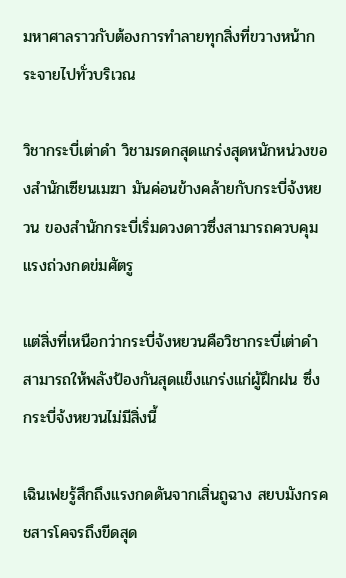มหาศาลราวกับต้องการทำลายทุกสิ่งที่ขวางหน้ากระจายไปทั่วบริเวณ

วิชากระบี่เต่าดำ วิชามรดกสุดแกร่งสุดหนักหน่วงของสำนักเซียนเมฆา มันค่อนข้างคล้ายกับกระบี่จ้งหยวน ของสำนักกระบี่เริ่มดวงดาวซึ่งสามารถควบคุมแรงถ่วงกดข่มศัตรู

แต่สิ่งที่เหนือกว่ากระบี่จ้งหยวนคือวิชากระบี่เต่าดำสามารถให้พลังป้องกันสุดแข็งแกร่งแก่ผู้ฝึกฝน ซึ่งกระบี่จ้งหยวนไม่มีสิ่งนี้

เฉินเฟยรู้สึกถึงแรงกดดันจากเสิ่นถูฉาง สยบมังกรคชสารโคจรถึงขีดสุด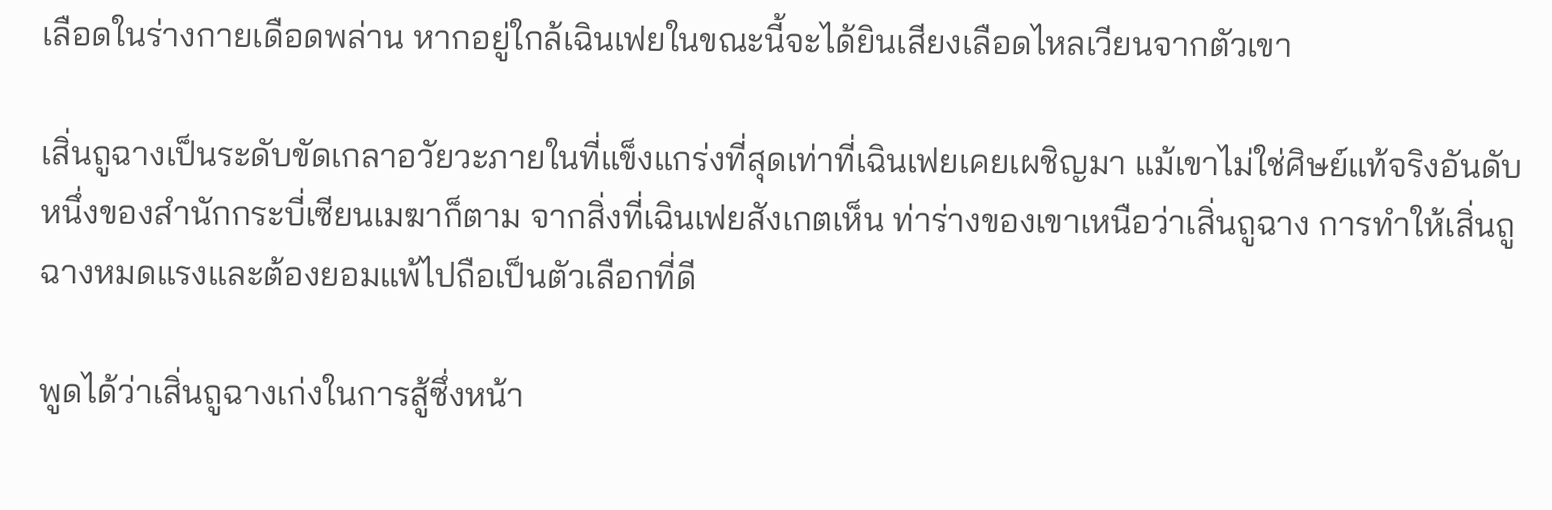เลือดในร่างกายเดือดพล่าน หากอยู่ใกล้เฉินเฟยในขณะนี้จะได้ยินเสียงเลือดไหลเวียนจากตัวเขา

เสิ่นถูฉางเป็นระดับขัดเกลาอวัยวะภายในที่แข็งแกร่งที่สุดเท่าที่เฉินเฟยเคยเผชิญมา แม้เขาไม่ใช่ศิษย์แท้จริงอันดับหนึ่งของสำนักกระบี่เซียนเมฆาก็ตาม จากสิ่งที่เฉินเฟยสังเกตเห็น ท่าร่างของเขาเหนือว่าเสิ่นถูฉาง การทำให้เสิ่นถูฉางหมดแรงและต้องยอมแพ้ไปถือเป็นตัวเลือกที่ดี

พูดได้ว่าเสิ่นถูฉางเก่งในการสู้ซึ่งหน้า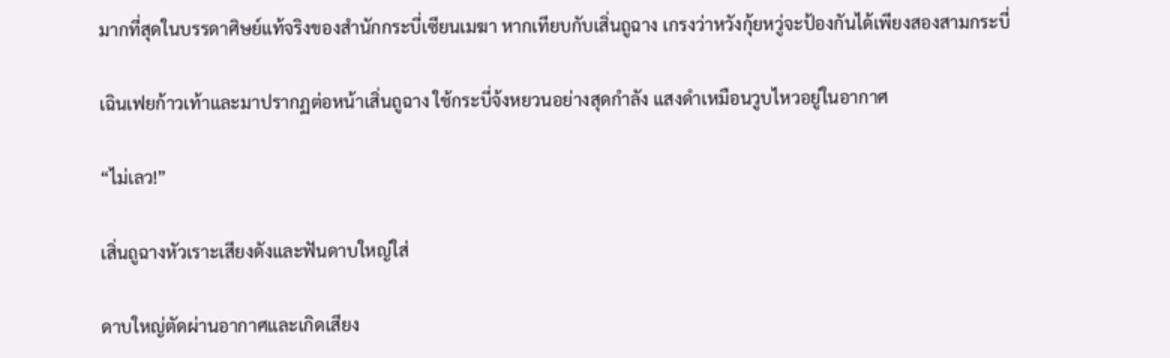มากที่สุดในบรรดาศิษย์แท้จริงของสำนักกระบี่เซียนเมฆา หากเทียบกับเสิ่นถูฉาง เกรงว่าหวังกุ้ยหวู่จะป้องกันได้เพียงสองสามกระบี่

เฉินเฟยก้าวเท้าและมาปรากฏต่อหน้าเสิ่นถูฉาง ใช้กระบี่จ้งหยวนอย่างสุดกำลัง แสงดำเหมือนวูบไหวอยู่ในอากาศ

“ไม่เลว!”

เสิ่นถูฉางหัวเราะเสียงดังและฟันดาบใหญ่ใส่

ดาบใหญ่ตัดผ่านอากาศและเกิดเสียง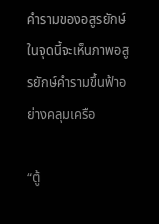คำรามของอสูรยักษ์ ในจุดนี้จะเห็นภาพอสูรยักษ์คำรามขึ้นฟ้าอย่างคลุมเครือ

“ตู้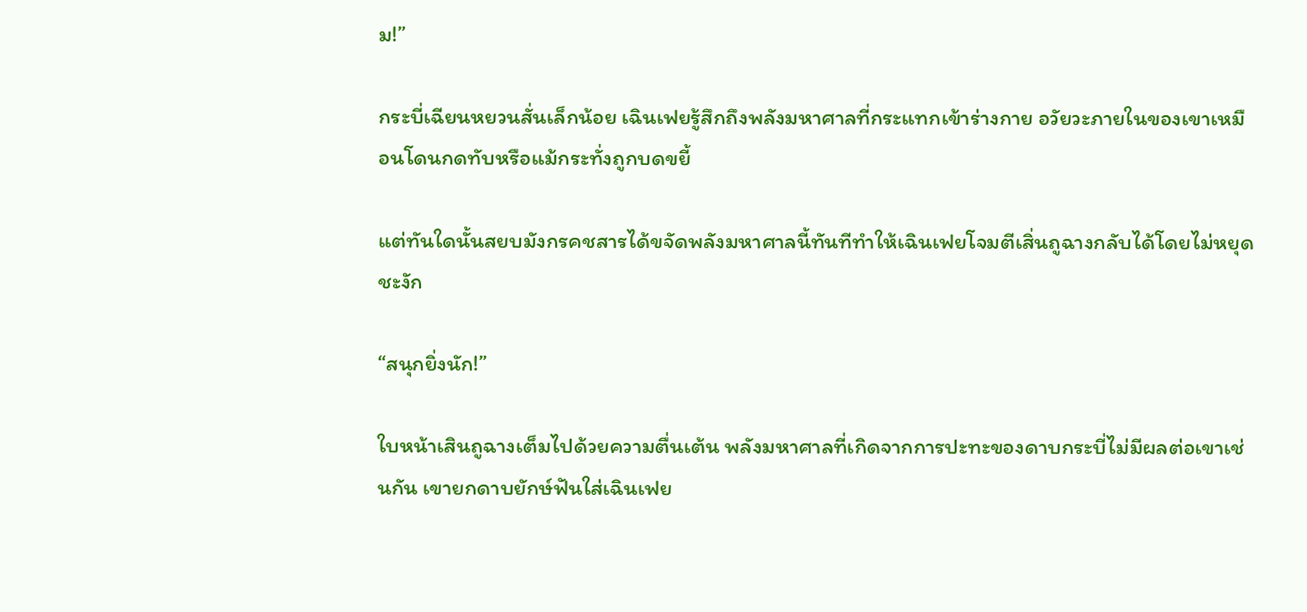ม!”

กระบี่เฉียนหยวนสั่นเล็กน้อย เฉินเฟยรู้สึกถึงพลังมหาศาลที่กระแทกเข้าร่างกาย อวัยวะภายในของเขาเหมือนโดนกดทับหรือแม้กระทั่งถูกบดขยี้

แต่ทันใดนั้นสยบมังกรคชสารได้ขจัดพลังมหาศาลนี้ทันทีทำให้เฉินเฟยโจมตีเสิ่นถูฉางกลับได้โดยไม่หยุดชะงัก

“สนุกยิ่งนัก!”

ใบหน้าเสินถูฉางเต็มไปด้วยความตื่นเต้น พลังมหาศาลที่เกิดจากการปะทะของดาบกระบี่ไม่มีผลต่อเขาเช่นกัน เขายกดาบยักษ์ฟันใส่เฉินเฟย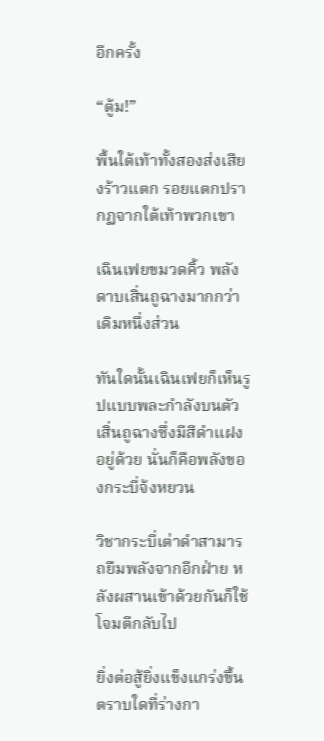อีกครั้ง

“ตู้ม!”

พื้นใต้เท้าทั้งสองส่งเสียงร้าวแตก รอยแตกปรากฏจากใต้เท้าพวกเขา

เฉินเฟยขมวดคิ้ว พลังดาบเสิ่นถูฉางมากกว่าเดิมหนึ่งส่วน

ทันใดนั้นเฉินเฟยก็เห็นรูปแบบพละกำลังบนตัวเสิ่นถูฉางซึ่งมีสีดำแฝงอยู่ด้วย นั่นก็คือพลังของกระบี่จ้งหยวน

วิชากระบี่เต่าดำสามารถยืมพลังจากอีกฝ่าย หลังผสานเข้าด้วยกันก็ใช้โจมตีกลับไป

ยิ่งต่อสู้ยิ่งแข็งแกร่งขึ้น ตราบใดที่ร่างกา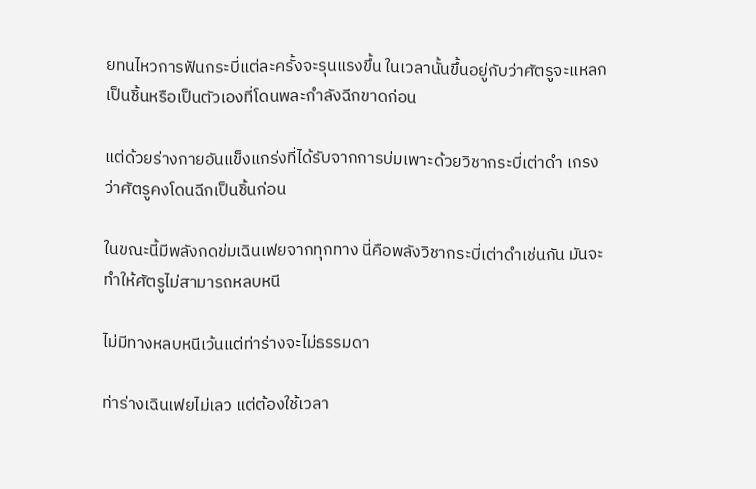ยทนไหวการฟันกระบี่แต่ละครั้งจะรุนแรงขึ้น ในเวลานั้นขึ้นอยู่กับว่าศัตรูจะแหลกเป็นชิ้นหรือเป็นตัวเองที่โดนพละกำลังฉีกขาดก่อน

แต่ด้วยร่างกายอันแข็งแกร่งที่ได้รับจากการบ่มเพาะด้วยวิชากระบี่เต่าดำ เกรงว่าศัตรูคงโดนฉีกเป็นชิ้นก่อน

ในขณะนี้มีพลังกดข่มเฉินเฟยจากทุกทาง นี่คือพลังวิชากระบี่เต่าดำเช่นกัน มันจะทำให้ศัตรูไม่สามารถหลบหนี

ไม่มีทางหลบหนีเว้นแต่ท่าร่างจะไม่ธรรมดา

ท่าร่างเฉินเฟยไม่เลว แต่ต้องใช้เวลา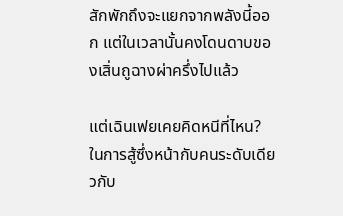สักพักถึงจะแยกจากพลังนี้ออก แต่ในเวลานั้นคงโดนดาบของเสิ่นถูฉางผ่าครึ่งไปแล้ว

แต่เฉินเฟยเคยคิดหนีที่ไหน? ในการสู้ซึ่งหน้ากับคนระดับเดียวกับ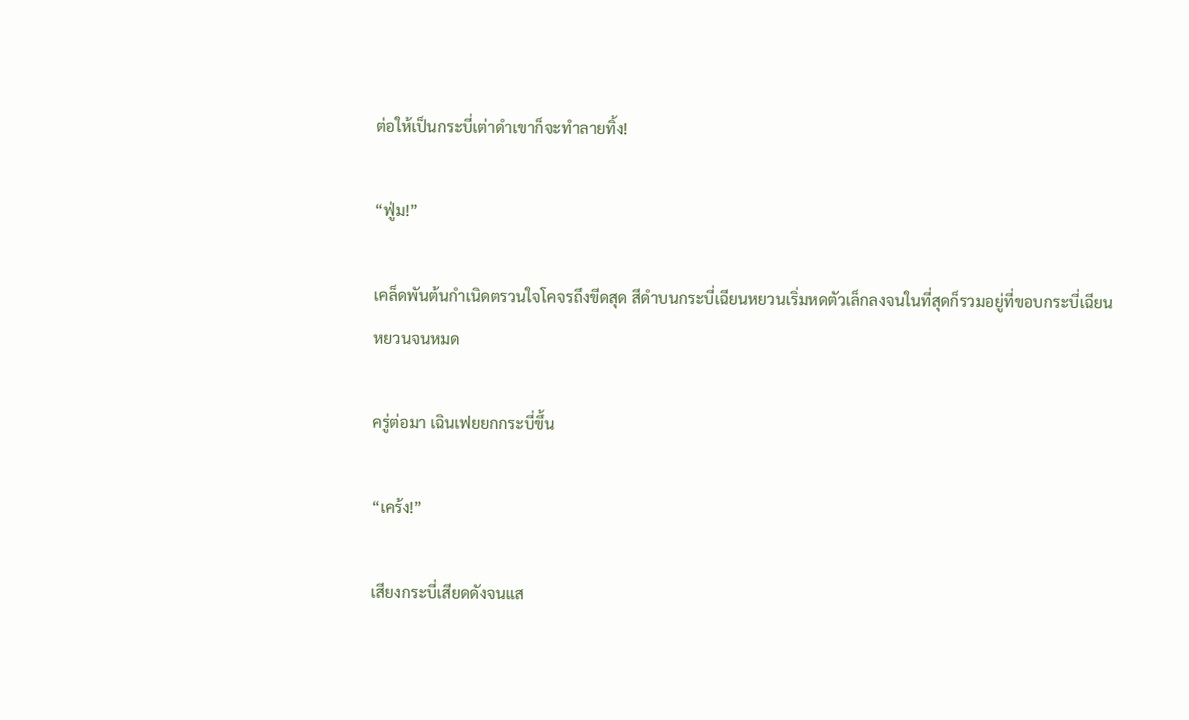ต่อให้เป็นกระบี่เต่าดำเขาก็จะทำลายทิ้ง!

“ฟู่ม!”

เคล็ดพันต้นกำเนิดตรวนใจโคจรถึงขีดสุด สีดำบนกระบี่เฉียนหยวนเริ่มหดตัวเล็กลงจนในที่สุดก็รวมอยู่ที่ขอบกระบี่เฉียนหยวนจนหมด

ครู่ต่อมา เฉินเฟยยกกระบี่ขึ้น

“เคร้ง!”

เสียงกระบี่เสียดดังจนแส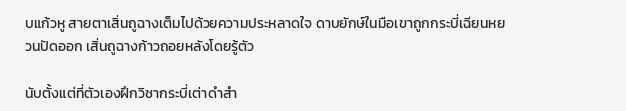บแก้วหู สายตาเสิ่นถูฉางเต็มไปด้วยความประหลาดใจ ดาบยักษ์ในมือเขาถูกกระบี่เฉียนหยวนปัดออก เสิ่นถูฉางก้าวถอยหลังโดยรู้ตัว

นับตั้งแต่ที่ตัวเองฝึกวิชากระบี่เต่าดำสำ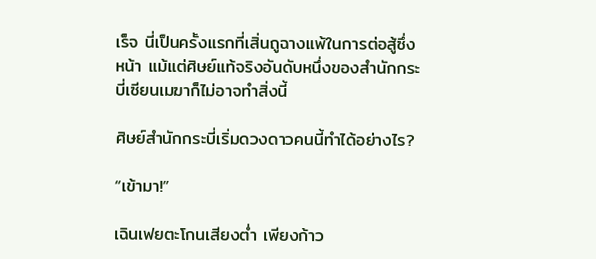เร็จ นี่เป็นครั้งแรกที่เสิ่นถูฉางแพ้ในการต่อสู้ซึ่งหน้า แม้แต่ศิษย์แท้จริงอันดับหนึ่งของสำนักกระบี่เซียนเมฆาก็ไม่อาจทำสิ่งนี้

ศิษย์สำนักกระบี่เริ่มดวงดาวคนนี้ทำได้อย่างไร?

“เข้ามา!”

เฉินเฟยตะโกนเสียงต่ำ เพียงก้าว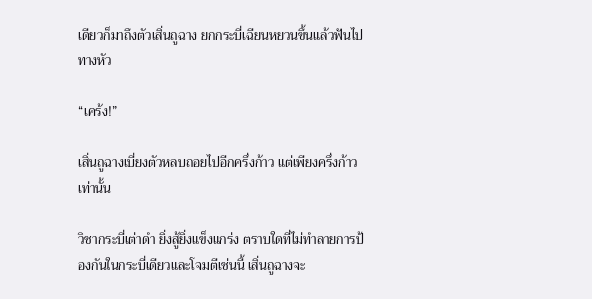เดียวก็มาถึงตัวเสิ่นถูฉาง ยกกระบี่เฉียนหยวนขึ้นแล้วฟันไปทางหัว

“เคร้ง!”

เสิ่นถูฉางเบี่ยงตัวหลบถอยไปอีกครึ่งก้าว แต่เพียงครึ่งก้าวเท่านั้น

วิชากระบี่เต่าดำ ยิ่งสู้ยิ่งแข็งแกร่ง ตราบใดที่ไม่ทำลายการป้องกันในกระบี่เดียวและโจมตีเช่นนี้ เสิ่นถูฉางจะ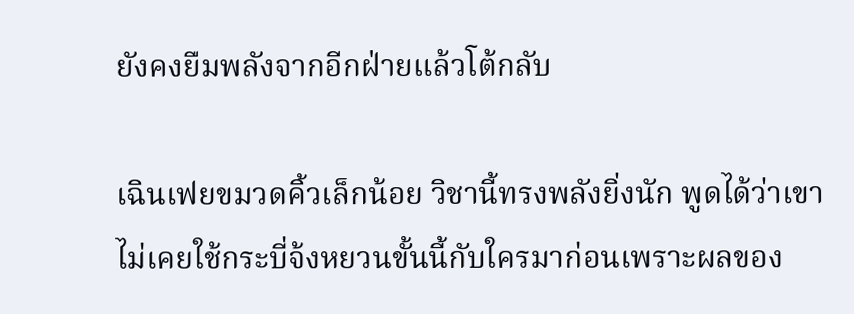ยังคงยืมพลังจากอีกฝ่ายแล้วโต้กลับ

เฉินเฟยขมวดคิ้วเล็กน้อย วิชานี้ทรงพลังยิ่งนัก พูดได้ว่าเขาไม่เคยใช้กระบี่จ้งหยวนขั้นนี้กับใครมาก่อนเพราะผลของ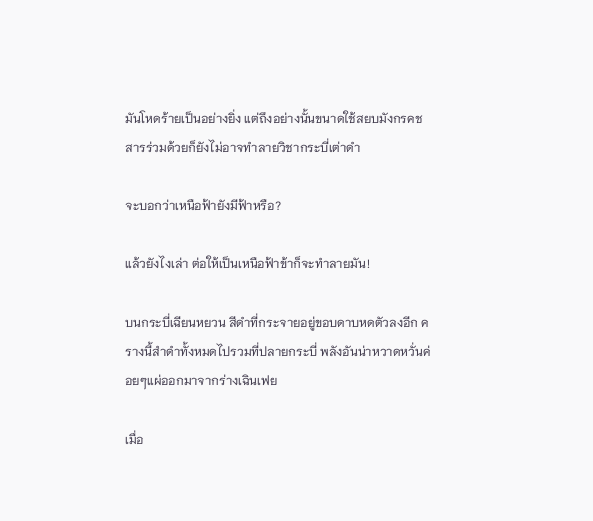มันโหดร้ายเป็นอย่างยิ่ง แต่ถึงอย่างนั้นขนาดใช้สยบมังกรคชสารร่วมด้วยก็ยังไม่อาจทำลายวิชากระบี่เต่าดำ

จะบอกว่าเหนือฟ้ายังมีฟ้าหรือ?

แล้วยังไงเล่า ต่อให้เป็นเหนือฟ้าข้าก็จะทำลายมัน!

บนกระบี่เฉียนหยวน สีดำที่กระจายอยู่ขอบดาบหดตัวลงอีก ครางนี้สำดำทั้งหมดไปรวมที่ปลายกระบี่ พลังอันน่าหวาดหวั่นค่อยๆแผ่ออกมาจากร่างเฉินเฟย

เมื่อ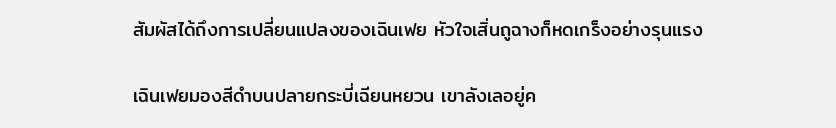สัมผัสได้ถึงการเปลี่ยนแปลงของเฉินเฟย หัวใจเสิ่นถูฉางก็หดเกร็งอย่างรุนแรง

เฉินเฟยมองสีดำบนปลายกระบี่เฉียนหยวน เขาลังเลอยู่ค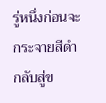รู่หนึ่งก่อนจะกระจายสีดำกลับสู่ข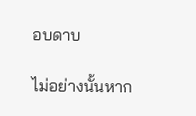อบดาบ

ไม่อย่างนั้นหาก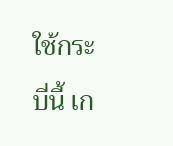ใช้กระบี่นี้ เก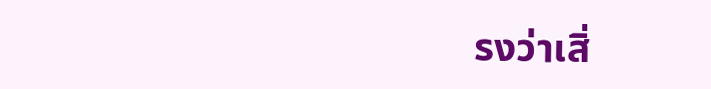รงว่าเสิ่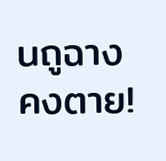นถูฉางคงตาย!